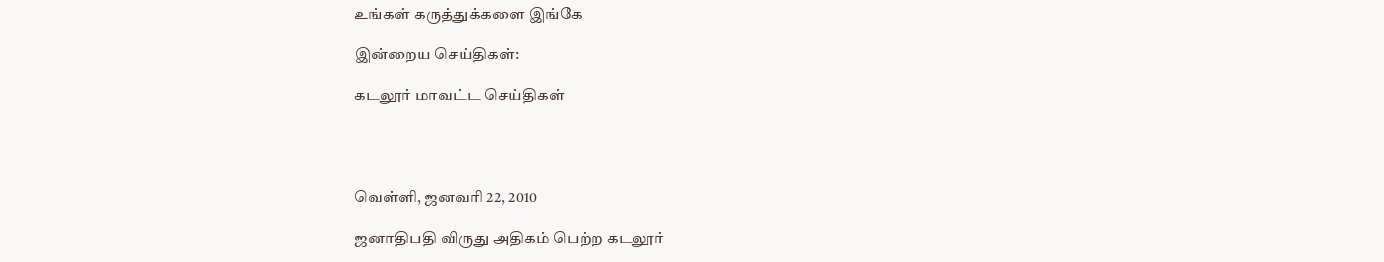உங்கள் கருத்துக்களை இங்கே

இன்றைய செய்திகள்:

கடலூர் மாவட்ட செய்திகள்




வெள்ளி, ஜனவரி 22, 2010

ஜனாதிபதி விருது அதிகம் பெற்ற கடலூர்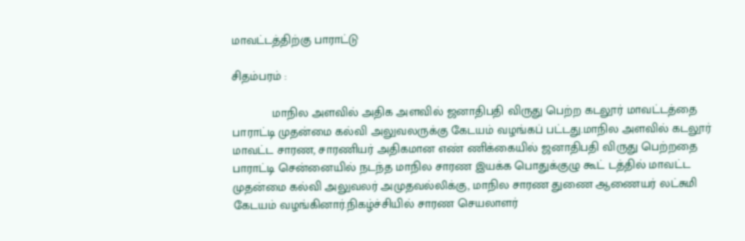மாவட்டத்திற்கு பாராட்டு

சிதம்பரம் :

            மாநில அளவில் அதிக அளவில் ஜனாதிபதி விருது பெற்ற கடலூர் மாவட்டத்தை பாராட்டி முதன்மை கல்வி அலுவலருக்கு கேடயம் வழங்கப் பட்டது.மாநில அளவில் கடலூர் மாவட்ட சாரண, சாரணியர் அதிகமான எண் ணிக்கையில் ஜனாதிபதி விருது பெற்றதை பாராட்டி சென்னையில் நடந்த மாநில சாரண இயக்க பொதுக்குழு கூட் டத்தில் மாவட்ட முதன்மை கல்வி அலுவலர் அமுதவல்லிக்கு, மாநில சாரண துணை ஆணையர் லட்சுமி  கேடயம் வழங்கினார்.நிகழ்ச்சியில் சாரண செயலாளர்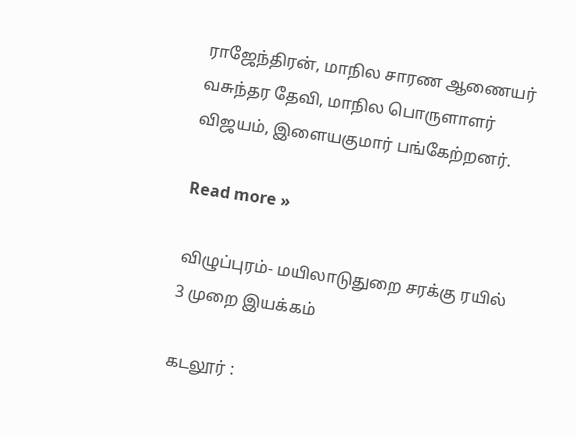ராஜேந்திரன், மாநில சாரண ஆணையர் வசுந்தர தேவி, மாநில பொருளாளர் விஜயம், இளையகுமார் பங்கேற்றனர்.

Read more »

விழுப்புரம்- மயிலாடுதுறை சரக்கு ரயில் 3 முறை இயக்கம்

கடலூர் :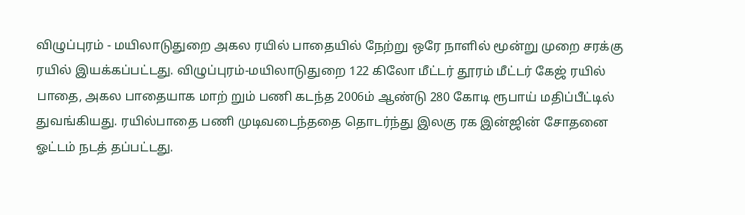விழுப்புரம் - மயிலாடுதுறை அகல ரயில் பாதையில் நேற்று ஒரே நாளில் மூன்று முறை சரக்கு ரயில் இயக்கப்பட்டது. விழுப்புரம்-மயிலாடுதுறை 122 கிலோ மீட்டர் தூரம் மீட்டர் கேஜ் ரயில் பாதை, அகல பாதையாக மாற் றும் பணி கடந்த 2006ம் ஆண்டு 280 கோடி ரூபாய் மதிப்பீட்டில் துவங்கியது. ரயில்பாதை பணி முடிவடைந்ததை தொடர்ந்து இலகு ரக இன்ஜின் சோதனை ஓட்டம் நடத் தப்பட்டது.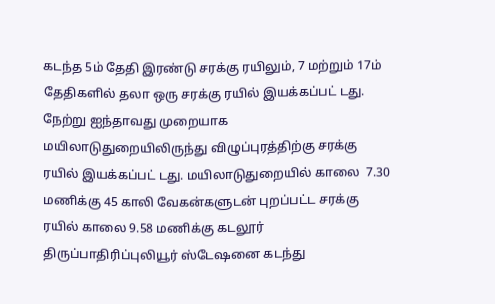கடந்த 5ம் தேதி இரண்டு சரக்கு ரயிலும், 7 மற்றும் 17ம் தேதிகளில் தலா ஒரு சரக்கு ரயில் இயக்கப்பட் டது. நேற்று ஐந்தாவது முறையாக மயிலாடுதுறையிலிருந்து விழுப்புரத்திற்கு சரக்கு ரயில் இயக்கப்பட் டது. மயிலாடுதுறையில் காலை  7.30 மணிக்கு 45 காலி வேகன்களுடன் புறப்பட்ட சரக்கு ரயில் காலை 9.58 மணிக்கு கடலூர் திருப்பாதிரிப்புலியூர் ஸ்டேஷனை கடந்து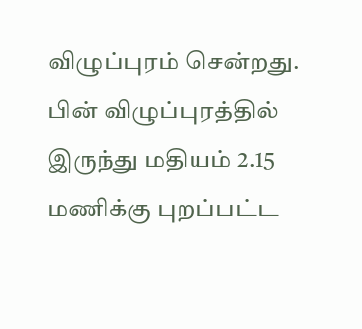விழுப்புரம் சென்றது. பின் விழுப்புரத்தில் இருந்து மதியம் 2.15 மணிக்கு புறப்பட்ட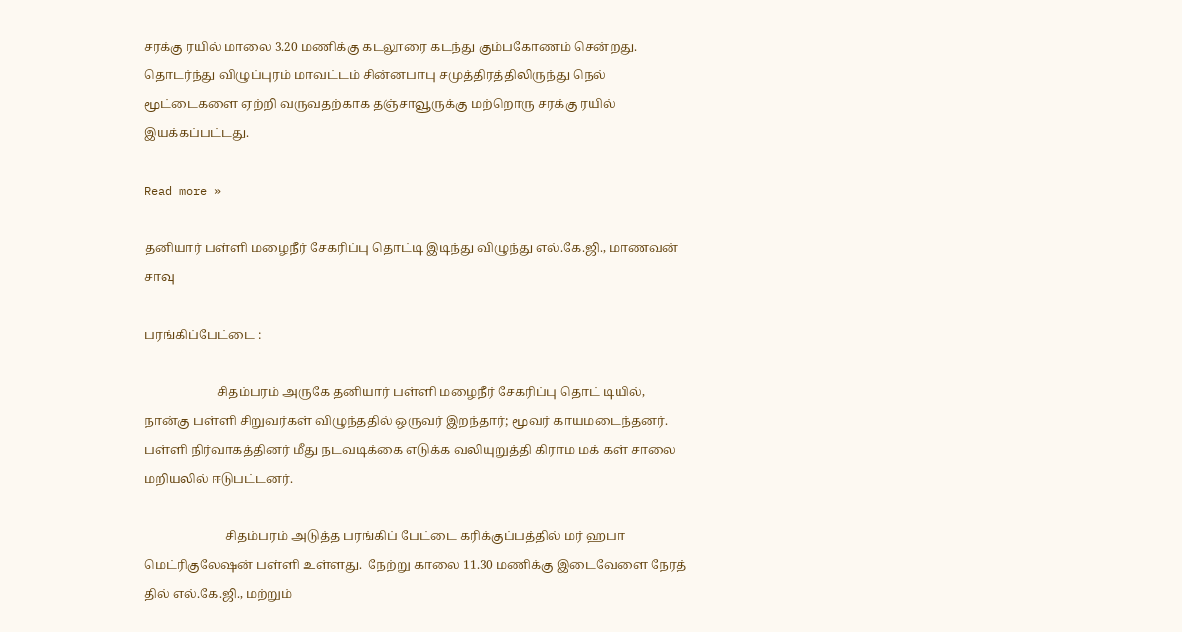சரக்கு ரயில் மாலை 3.20 மணிக்கு கடலூரை கடந்து கும்பகோணம் சென்றது. தொடர்ந்து விழுப்புரம் மாவட்டம் சின்னபாபு சமுத்திரத்திலிருந்து நெல் மூட்டைகளை ஏற்றி வருவதற்காக தஞ்சாவூருக்கு மற்றொரு சரக்கு ரயில் இயக்கப்பட்டது.

Read more »

தனியார் பள்ளி மழைநீர் சேகரிப்பு தொட்டி இடிந்து விழுந்து எல்.கே.ஜி., மாணவன் சாவு

பரங்கிப்பேட்டை :

                       சிதம்பரம் அருகே தனியார் பள்ளி மழைநீர் சேகரிப்பு தொட் டியில், நான்கு பள்ளி சிறுவர்கள் விழுந்ததில் ஒருவர் இறந்தார்; மூவர் காயமடைந்தனர். பள்ளி நிர்வாகத்தினர் மீது நடவடிக்கை எடுக்க வலியுறுத்தி கிராம மக் கள் சாலை மறியலில் ஈடுபட்டனர்.

                          சிதம்பரம் அடுத்த பரங்கிப் பேட்டை கரிக்குப்பத்தில் மர் ஹபா மெட்ரிகுலேஷன் பள்ளி உள்ளது.  நேற்று காலை 11.30 மணிக்கு இடைவேளை நேரத் தில் எல்.கே.ஜி., மற்றும்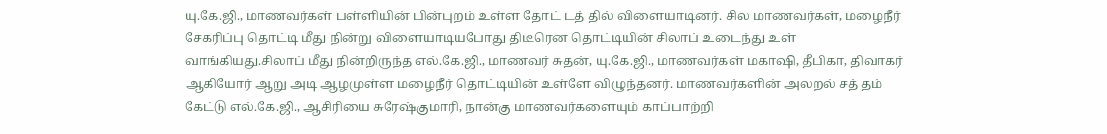யு.கே.ஜி., மாணவர்கள் பள்ளியின் பின்புறம் உள்ள தோட் டத் தில் விளையாடினர். சில மாணவர்கள், மழைநீர் சேகரிப்பு தொட்டி மீது நின்று விளையாடியபோது திடீரென தொட்டியின் சிலாப் உடைந்து உள் வாங்கியது.சிலாப் மீது நின்றிருந்த எல்.கே.ஜி., மாணவர் சுதன், யு.கே.ஜி., மாணவர்கள் மகாஷி, தீபிகா, திவாகர் ஆகியோர் ஆறு அடி ஆழமுள்ள மழைநீர் தொட்டியின் உள்ளே விழுந்தனர். மாணவர்களின் அலறல் சத் தம் கேட்டு எல்.கே.ஜி., ஆசிரியை சுரேஷ்குமாரி, நான்கு மாணவர்களையும் காப்பாற்றி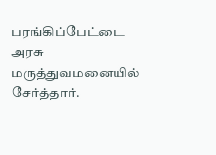பரங்கிப்பேட்டை அரசு மருத்துவமனையில் சேர்த்தார்.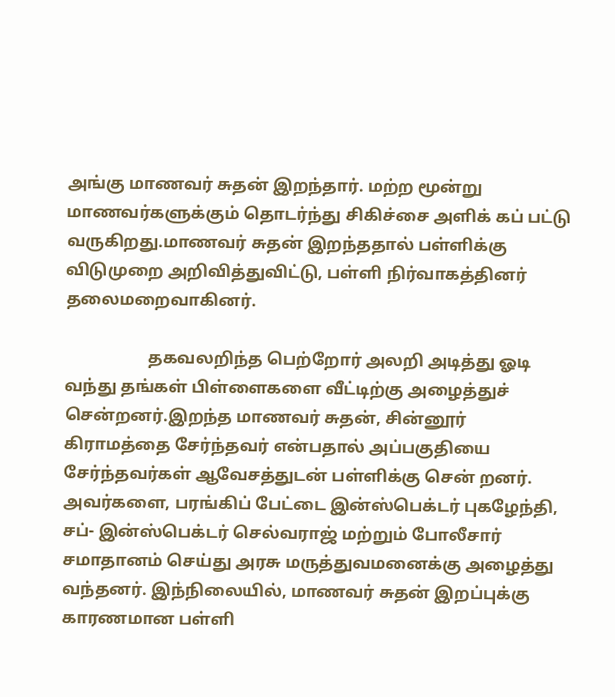அங்கு மாணவர் சுதன் இறந்தார். மற்ற மூன்று மாணவர்களுக்கும் தொடர்ந்து சிகிச்சை அளிக் கப் பட்டு வருகிறது.மாணவர் சுதன் இறந்ததால் பள்ளிக்கு விடுமுறை அறிவித்துவிட்டு, பள்ளி நிர்வாகத்தினர் தலைமறைவாகினர்.

                    தகவலறிந்த பெற்றோர் அலறி அடித்து ஓடி வந்து தங்கள் பிள்ளைகளை வீட்டிற்கு அழைத்துச் சென்றனர்.இறந்த மாணவர் சுதன், சின்னூர் கிராமத்தை சேர்ந்தவர் என்பதால் அப்பகுதியை சேர்ந்தவர்கள் ஆவேசத்துடன் பள்ளிக்கு சென் றனர். அவர்களை, பரங்கிப் பேட்டை இன்ஸ்பெக்டர் புகழேந்தி, சப்- இன்ஸ்பெக்டர் செல்வராஜ் மற்றும் போலீசார் சமாதானம் செய்து அரசு மருத்துவமனைக்கு அழைத்து வந்தனர். இந்நிலையில், மாணவர் சுதன் இறப்புக்கு காரணமான பள்ளி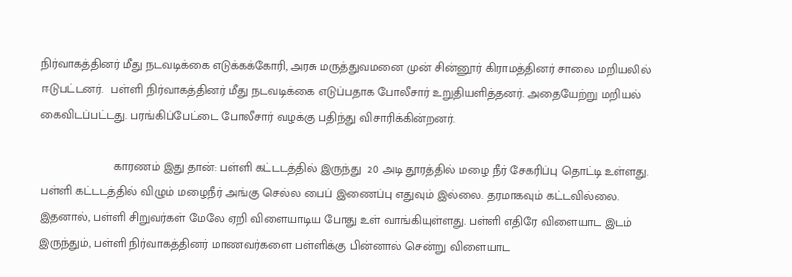நிர்வாகத்தினர் மீது நடவடிக்கை எடுக்கக்கோரி, அரசு மருத்துவமனை முன் சின்னூர் கிராமத்தினர் சாலை மறியலில் ஈடுபட்டனர்.  பள்ளி நிர்வாகத்தினர் மீது நடவடிக்கை எடுப்பதாக போலீசார் உறுதியளித்தனர். அதையேற்று மறியல் கைவிடப்பட்டது. பரங்கிப்பேட்டை போலீசார் வழக்கு பதிந்து விசாரிக்கின்றனர்.

                      காரணம் இது தான்: பள்ளி கட்டடத்தில் இருந்து  20 அடி தூரத்தில் மழை நீர் சேகரிப்பு தொட்டி உள்ளது. பள்ளி கட்டடத்தில் விழும் மழைநீர் அங்கு செல்ல பைப் இணைப்பு எதுவும் இல்லை. தரமாகவும் கட்டவில்லை. இதனால், பள்ளி சிறுவர்கள் மேலே ஏறி விளையாடிய போது உள் வாங்கியுள்ளது. பள்ளி எதிரே விளையாட இடம் இருந்தும், பள்ளி நிர்வாகத்தினர் மாணவர்களை பள்ளிக்கு பின்னால் சென்று விளையாட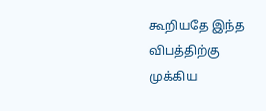கூறியதே இந்த விபத்திற்கு முக்கிய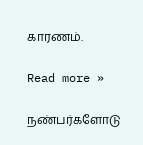காரணம்.

Read more »

நண்பர்களோடு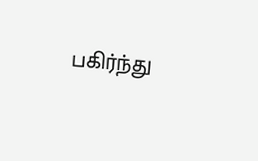பகிர்ந்து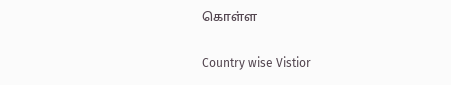கொள்ள

Country wise Vistior